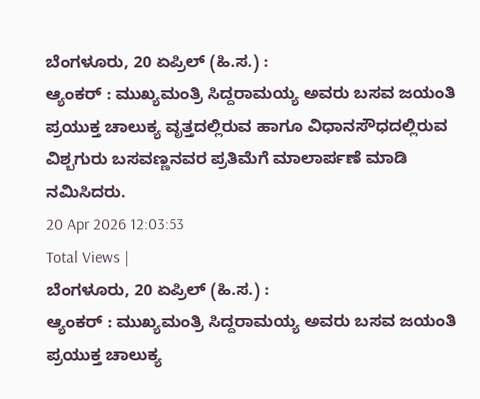ಬೆಂಗಳೂರು, 20 ಏಪ್ರಿಲ್ (ಹಿ.ಸ.) :
ಆ್ಯಂಕರ್ : ಮುಖ್ಯಮಂತ್ರಿ ಸಿದ್ದರಾಮಯ್ಯ ಅವರು ಬಸವ ಜಯಂತಿ ಪ್ರಯುಕ್ತ ಚಾಲುಕ್ಯ ವೃತ್ತದಲ್ಲಿರುವ ಹಾಗೂ ವಿಧಾನಸೌಧದಲ್ಲಿರುವ ವಿಶ್ಬಗುರು ಬಸವಣ್ಣನವರ ಪ್ರತಿಮೆಗೆ ಮಾಲಾರ್ಪಣೆ ಮಾಡಿ ನಮಿಸಿದರು.
20 Apr 2026 12:03:53
Total Views |
ಬೆಂಗಳೂರು, 20 ಏಪ್ರಿಲ್ (ಹಿ.ಸ.) :
ಆ್ಯಂಕರ್ : ಮುಖ್ಯಮಂತ್ರಿ ಸಿದ್ದರಾಮಯ್ಯ ಅವರು ಬಸವ ಜಯಂತಿ ಪ್ರಯುಕ್ತ ಚಾಲುಕ್ಯ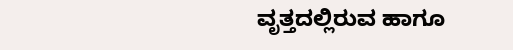ವೃತ್ತದಲ್ಲಿರುವ ಹಾಗೂ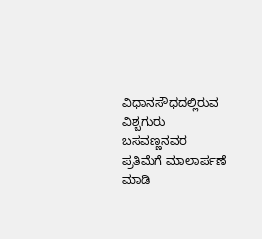ವಿಧಾನಸೌಧದಲ್ಲಿರುವ ವಿಶ್ಬಗುರು ಬಸವಣ್ಣನವರ ಪ್ರತಿಮೆಗೆ ಮಾಲಾರ್ಪಣೆ ಮಾಡಿ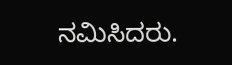ನಮಿಸಿದರು.